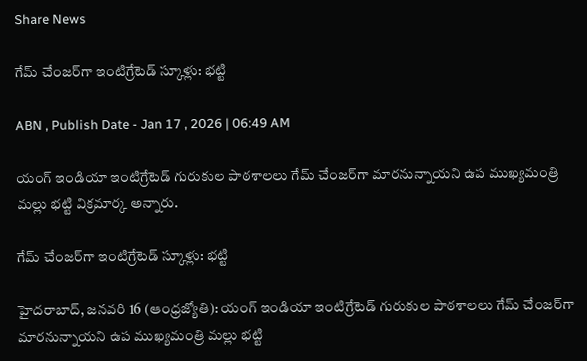Share News

గేమ్‌ చేంజర్‌గా ఇంటిగ్రేటెడ్‌ స్కూళ్లు: భట్టి

ABN , Publish Date - Jan 17 , 2026 | 06:49 AM

యంగ్‌ ఇండియా ఇంటిగ్రేటెడ్‌ గురుకుల పాఠశాలలు గేమ్‌ చేంజర్‌గా మారనున్నాయని ఉప ముఖ్యమంత్రి మల్లు భట్టి విక్రమార్క అన్నారు.

గేమ్‌ చేంజర్‌గా ఇంటిగ్రేటెడ్‌ స్కూళ్లు: భట్టి

హైదరాబాద్‌, జనవరి 16 (ఆంధ్రజ్యోతి): యంగ్‌ ఇండియా ఇంటిగ్రేటెడ్‌ గురుకుల పాఠశాలలు గేమ్‌ చేంజర్‌గా మారనున్నాయని ఉప ముఖ్యమంత్రి మల్లు భట్టి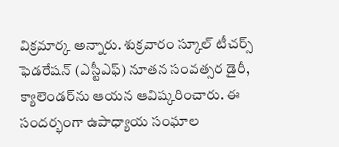విక్రమార్క అన్నారు. శుక్రవారం స్కూల్‌ టీచర్స్‌ ఫెడరేషన్‌ (ఎస్టీఎఫ్‌) నూతన సంవత్సర డైరీ, క్యాలెండర్‌ను ఆయన ఆవిష్కరించారు. ఈ సందర్భంగా ఉపాధ్యాయ సంఘాల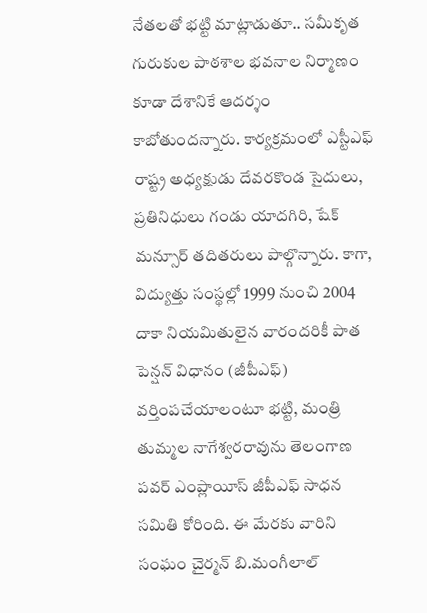నేతలతో భట్టి మాట్లాడుతూ.. సమీకృత గురుకుల పాఠశాల భవనాల నిర్మాణం కూడా దేశానికే ఆదర్శం కాబోతుందన్నారు. కార్యక్రమంలో ఎస్టీఎఫ్‌ రాష్ట్ర అధ్యక్షుడు దేవరకొండ సైదులు, ప్రతినిధులు గండు యాదగిరి, షేక్‌ మన్సూర్‌ తదితరులు పాల్గొన్నారు. కాగా, విద్యుత్తు సంస్థల్లో 1999 నుంచి 2004 దాకా నియమితులైన వారందరికీ పాత పెన్షన్‌ విధానం (జీపీఎఫ్‌) వర్తింపచేయాలంటూ భట్టి, మంత్రి తుమ్మల నాగేశ్వరరావును తెలంగాణ పవర్‌ ఎంప్లాయీస్‌ జీపీఎఫ్‌ సాధన సమితి కోరింది. ఈ మేరకు వారిని సంఘం చైర్మన్‌ బి.మంగీలాల్‌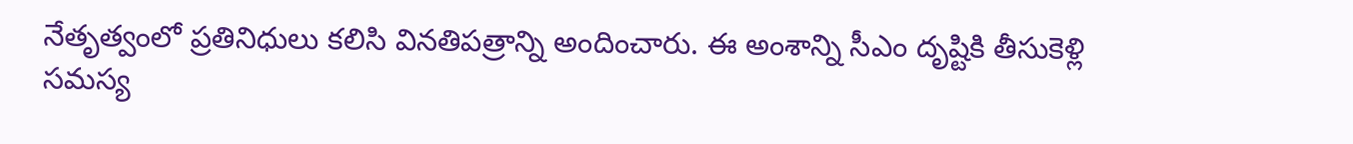నేతృత్వంలో ప్రతినిధులు కలిసి వినతిపత్రాన్ని అందించారు. ఈ అంశాన్ని సీఎం దృష్టికి తీసుకెళ్లి సమస్య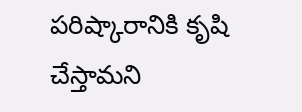పరిష్కారానికి కృషి చేస్తామని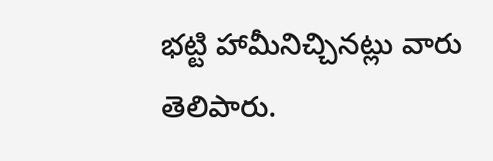భట్టి హామీనిచ్చినట్లు వారు తెలిపారు.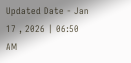Updated Date - Jan 17 , 2026 | 06:50 AM